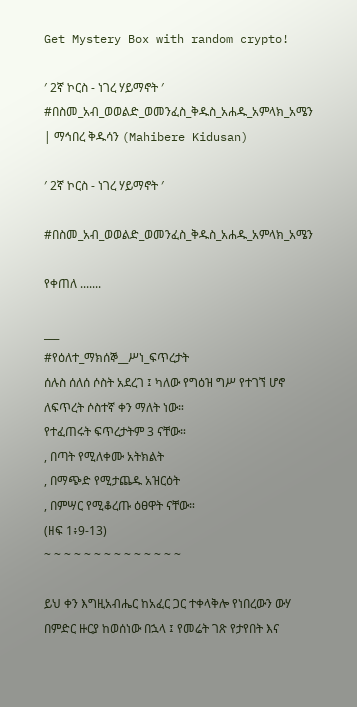Get Mystery Box with random crypto!

′ 2ኛ ኮርስ - ነገረ ሃይማኖት ′ #በስመ_አብ_ወወልድ_ወመንፈስ_ቅዱስ_አሐዱ_አምላክ_አሜን | ማኅበረ ቅዱሳን (Mahibere Kidusan)

′ 2ኛ ኮርስ - ነገረ ሃይማኖት ′

#በስመ_አብ_ወወልድ_ወመንፈስ_ቅዱስ_አሐዱ_አምላክ_አሜን

የቀጠለ .......

___
#የዕለተ_ማክሰኞ__ሥነ_ፍጥረታት
ሰሉስ ሰለሰ ሶስት አደረገ ፤ ካለው የግዕዝ ግሥ የተገኘ ሆኖ ለፍጥረት ሶስተኛ ቀን ማለት ነው።
የተፈጠሩት ፍጥረታትም 3 ናቸው።
, በጣት የሚለቀሙ አትክልት
, በማጭድ የሚታጨዱ አዝርዕት
, በምሣር የሚቆረጡ ዕፀዋት ናቸው።
(ዘፍ 1፥9-13)
~ ~ ~ ~ ~ ~ ~ ~ ~ ~ ~ ~ ~ ~

ይህ ቀን እግዚአብሔር ከአፈር ጋር ተቀላቅሎ የነበረውን ውሃ በምድር ዙርያ ከወሰነው በኋላ ፤ የመሬት ገጽ የታየበት እና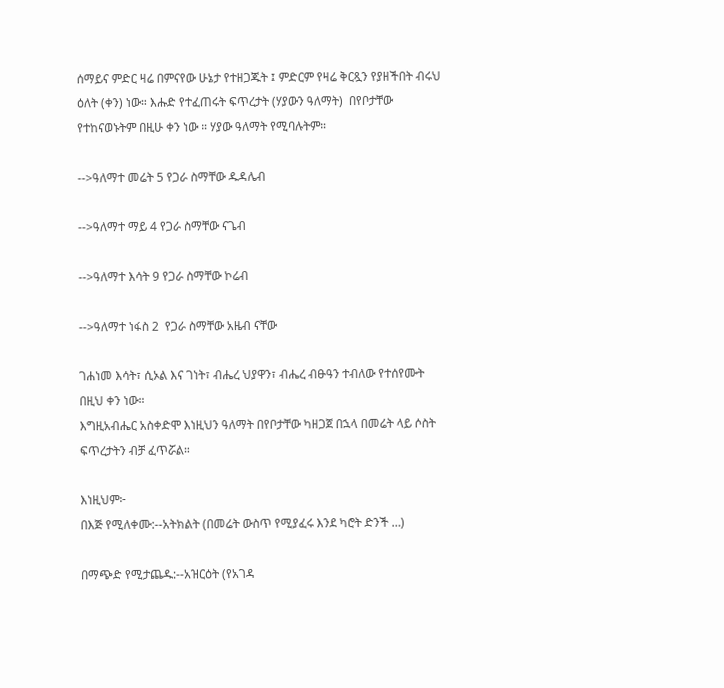ሰማይና ምድር ዛሬ በምናየው ሁኔታ የተዘጋጁት ፤ ምድርም የዛሬ ቅርጿን የያዘችበት ብሩህ ዕለት (ቀን) ነው። እሑድ የተፈጠሩት ፍጥረታት (ሃያውን ዓለማት)  በየቦታቸው የተከናወኑትም በዚሁ ቀን ነው ። ሃያው ዓለማት የሚባሉትም።

-->ዓለማተ መሬት 5 የጋራ ስማቸው ዱዳሌብ

-->ዓለማተ ማይ 4 የጋራ ስማቸው ናጌብ

-->ዓለማተ እሳት 9 የጋራ ስማቸው ኮሬብ

-->ዓለማተ ነፋስ 2  የጋራ ስማቸው አዜብ ናቸው

ገሐነመ እሳት፣ ሲኦል እና ገነት፣ ብሔረ ህያዋን፣ ብሔረ ብፁዓን ተብለው የተሰየሙት በዚህ ቀን ነው።
እግዚአብሔር አስቀድሞ እነዚህን ዓለማት በየቦታቸው ካዘጋጀ በኋላ በመሬት ላይ ሶስት ፍጥረታትን ብቻ ፈጥሯል።

እነዚህም፦
በእጅ የሚለቀሙ:--አትክልት (በመሬት ውስጥ የሚያፈሩ እንደ ካሮት ድንች …)

በማጭድ የሚታጨዱ:--አዝርዕት (የአገዳ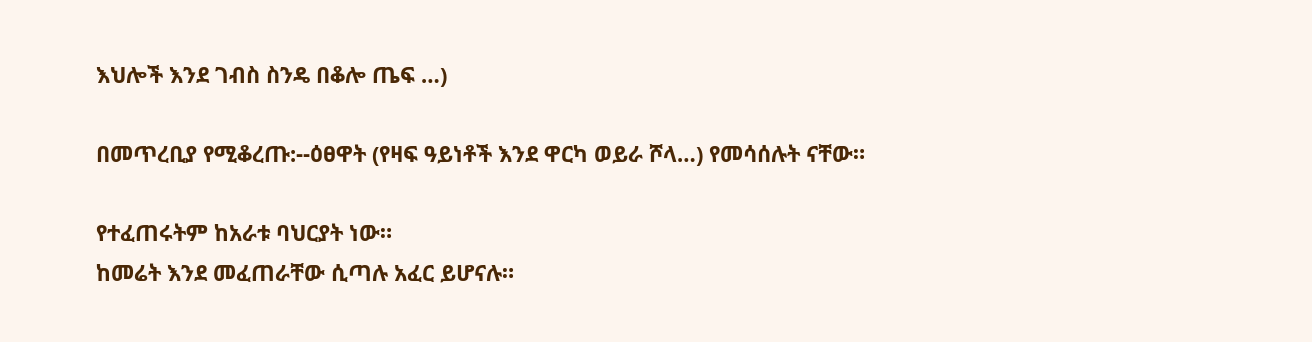እህሎች እንደ ገብስ ስንዴ በቆሎ ጤፍ …)

በመጥረቢያ የሚቆረጡ:--ዕፀዋት (የዛፍ ዓይነቶች እንደ ዋርካ ወይራ ሾላ…) የመሳሰሉት ናቸው።

የተፈጠሩትም ከአራቱ ባህርያት ነው።
ከመሬት እንደ መፈጠራቸው ሲጣሉ አፈር ይሆናሉ።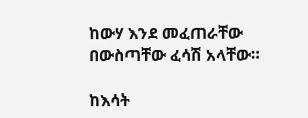ከውሃ እንደ መፈጠራቸው በውስጣቸው ፈሳሽ አላቸው።

ከእሳት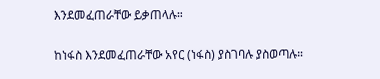እንደመፈጠራቸው ይቃጠላሉ።

ከነፋስ እንደመፈጠራቸው አየር (ነፋስ) ያስገባሉ ያስወጣሉ።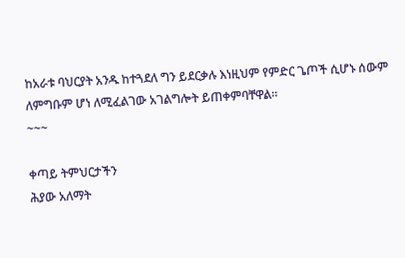ከአራቱ ባህርያት አንዱ ከተጓደለ ግን ይደርቃሉ እነዚህም የምድር ጌጦች ሲሆኑ ሰውም ለምግቡም ሆነ ለሚፈልገው አገልግሎት ይጠቀምባቸዋል።
~~~

ቀጣይ ትምህርታችን
ሕያው አለማት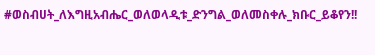#ወስብሀት_ለእግዚአብሔር_ወለወላዲቱ_ድንግል_ወለመስቀሉ_ክቡር_ይቆየን!!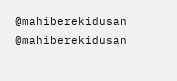@mahiberekidusan
@mahiberekidusan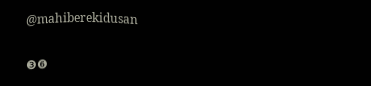@mahiberekidusan


❸❻